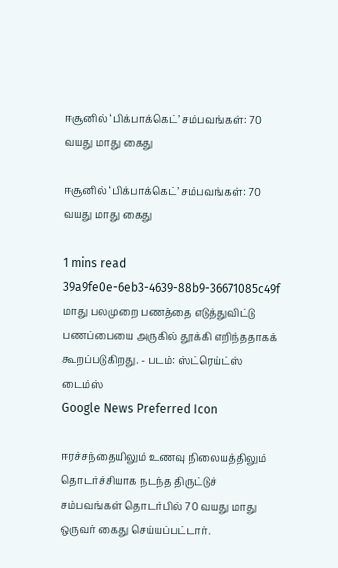ஈசூனில் ‘பிக்பாக்கெட்’ சம்பவங்கள்: 70 வயது மாது கைது

ஈசூனில் ‘பிக்பாக்கெட்’ சம்பவங்கள்: 70 வயது மாது கைது

1 mins read
39a9fe0e-6eb3-4639-88b9-36671085c49f
மாது பலமுறை பணத்தை எடுத்துவிட்டு பணப்பையை அருகில் தூக்கி எறிந்ததாகக் கூறப்படுகிறது. - படம்: ஸ்ட்ரெய்ட்ஸ் டைம்ஸ்
Google News Preferred Icon

ஈரச்சந்தையிலும் உணவு நிலையத்திலும் தொடர்ச்சியாக நடந்த திருட்டுச் சம்பவங்கள் தொடர்பில் 70 வயது மாது ஒருவர் கைது செய்யப்பட்டார்.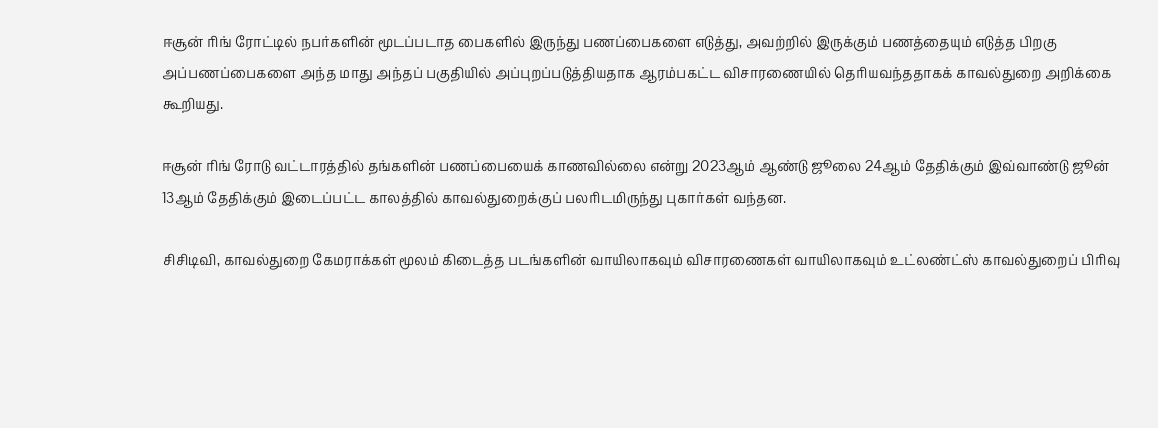ஈசூன் ரிங் ரோட்டில் நபர்களின் மூடப்படாத பைகளில் இருந்து பணப்பைகளை எடுத்து, அவற்றில் இருக்கும் பணத்தையும் எடுத்த பிறகு அப்பணப்பைகளை அந்த மாது அந்தப் பகுதியில் அப்புறப்படுத்தியதாக ஆரம்பகட்ட விசாரணையில் தெரியவந்ததாகக் காவல்துறை அறிக்கை கூறியது.

ஈசூன் ரிங் ரோடு வட்டாரத்தில் தங்களின் பணப்பையைக் காணவில்லை என்று 2023ஆம் ஆண்டு ஜூலை 24ஆம் தேதிக்கும் இவ்வாண்டு ஜூன் 13ஆம் தேதிக்கும் இடைப்பட்ட காலத்தில் காவல்துறைக்குப் பலரிடமிருந்து புகார்கள் வந்தன.

சிசிடிவி, காவல்துறை கேமராக்கள் மூலம் கிடைத்த படங்களின் வாயிலாகவும் விசாரணைகள் வாயிலாகவும் உட்லண்ட்ஸ் காவல்துறைப் பிரிவு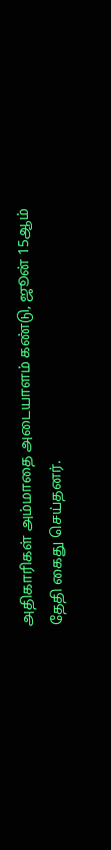அதிகாரிகள் அம்மாதை அடையாளம் கண்டு, ஜூன் 15ஆம் தேதி கைது செய்தனர்.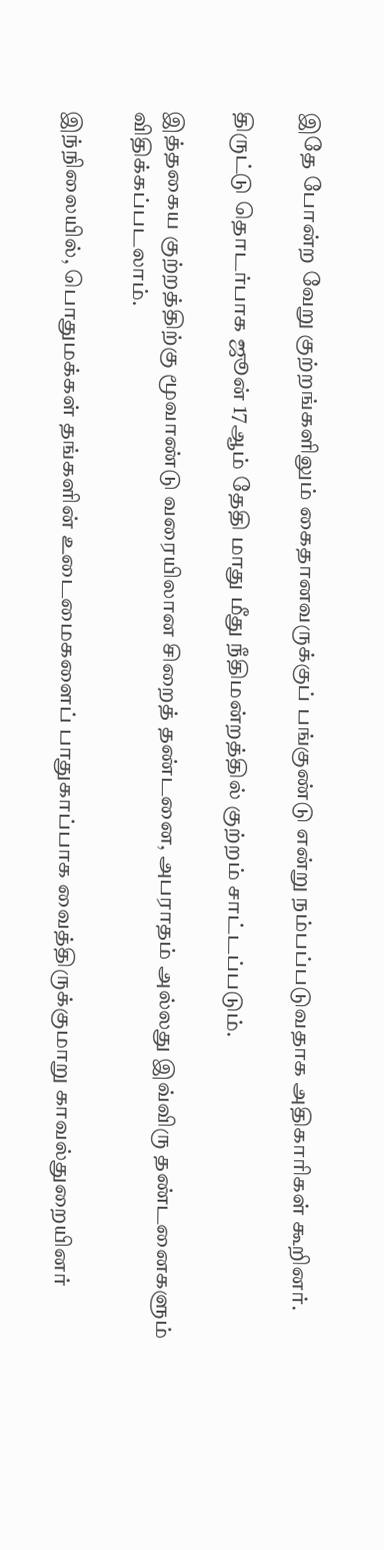இதே போன்ற வேறு குற்றங்களிலும் கைதானவருக்குப் பங்குண்டு என்று நம்பப்படுவதாக அதிகாரிகள் கூறினர்.

திருட்டு தொடர்பாக ஜூன் 17ஆம் தேதி மாது மீது நீதிமன்றத்தில் குற்றம் சாட்டப்படும்.

இத்தகைய குற்றத்திற்கு மூவாண்டு வரையிலான சிறைத் தண்டனை, அபராதம் அல்லது இவ்விரு தண்டனைகளும் விதிக்கப்படலாம்.

இந்நிலையில், பொதுமக்கள் தங்களின் உடைமைகளைப் பாதுகாப்பாக வைத்திருக்குமாறு காவல்துறையினர்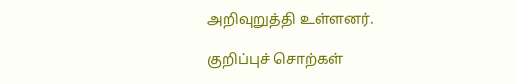அறிவுறுத்தி உள்ளனர்.

குறிப்புச் சொற்கள்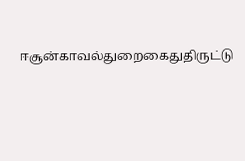ஈசூன்காவல்துறைகைதுதிருட்டு